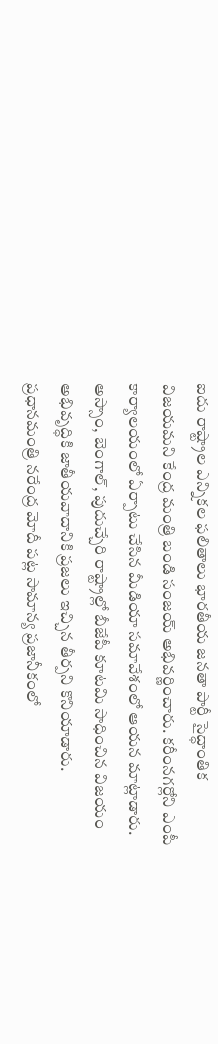ఐదు రాష్ట్రాల ఎన్నికల ఫలితాలు భారతీయ జనతా పార్టీ సైద్ధాంతిక విజయమని కేంద్ర మంత్రి బండి సంజయ్ అభివర్ణించారు. కరీంనగర్లోని ఎంపీ కార్యాలయంలో ఏర్పాటు చేసిన మీడియా సమావేశంలో ఆయన మాట్లాడారు. అస్సాం, బెంగాల్, పుదుచ్చేరి రాష్ట్రాల్లో బీజేపీ కూటమి సాధించిన విజయం అభివృద్ధికి జాతీయవాదానికి ప్రజలు ఇచ్చిన తీర్పని కొనియాడారు. ప్రధానమంత్రి నరేంద్ర మోదీ పట్ల సామాన్య ప్రజానీకంలో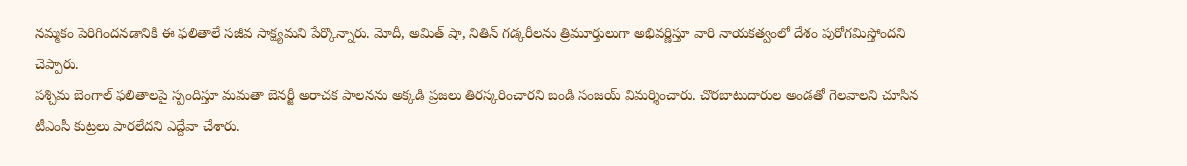నమ్మకం పెరిగిందనడానికి ఈ ఫలితాలే సజీవ సాక్ష్యమని పేర్కొన్నారు. మోదీ, అమిత్ షా, నితిన్ గడ్కరీలను త్రిమూర్తులుగా అభివర్ణిస్తూ వారి నాయకత్వంలో దేశం పురోగమిస్తోందని చెప్పారు.
పశ్చిమ బెంగాల్ ఫలితాలపై స్పందిస్తూ మమతా బెనర్జీ అరాచక పాలనను అక్కడి ప్రజలు తిరస్కరించారని బండి సంజయ్ విమర్శించారు. చొరబాటుదారుల అండతో గెలవాలని చూసిన టీఎంసీ కుట్రలు పారలేదని ఎద్దేవా చేశారు.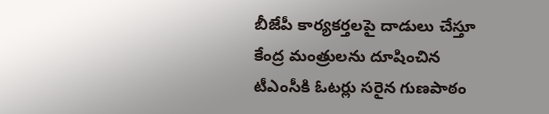బీజేపీ కార్యకర్తలపై దాడులు చేస్తూ కేంద్ర మంత్రులను దూషించిన టీఎంసీకి ఓటర్లు సరైన గుణపాఠం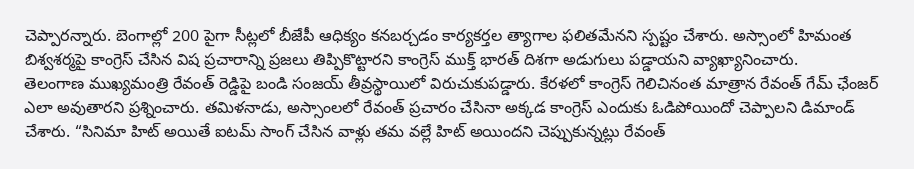చెప్పారన్నారు. బెంగాల్లో 200 పైగా సీట్లలో బీజేపీ ఆధిక్యం కనబర్చడం కార్యకర్తల త్యాగాల ఫలితమేనని స్పష్టం చేశారు. అస్సాంలో హిమంత బిశ్వశర్మపై కాంగ్రెస్ చేసిన విష ప్రచారాన్ని ప్రజలు తిప్పికొట్టారని కాంగ్రెస్ ముక్త్ భారత్ దిశగా అడుగులు పడ్డాయని వ్యాఖ్యానించారు.
తెలంగాణ ముఖ్యమంత్రి రేవంత్ రెడ్డిపై బండి సంజయ్ తీవ్రస్థాయిలో విరుచుకుపడ్డారు. కేరళలో కాంగ్రెస్ గెలిచినంత మాత్రాన రేవంత్ గేమ్ ఛేంజర్ ఎలా అవుతారని ప్రశ్నించారు. తమిళనాడు, అస్సాంలలో రేవంత్ ప్రచారం చేసినా అక్కడ కాంగ్రెస్ ఎందుకు ఓడిపోయిందో చెప్పాలని డిమాండ్ చేశారు. “సినిమా హిట్ అయితే ఐటమ్ సాంగ్ చేసిన వాళ్లు తమ వల్లే హిట్ అయిందని చెప్పుకున్నట్లు రేవంత్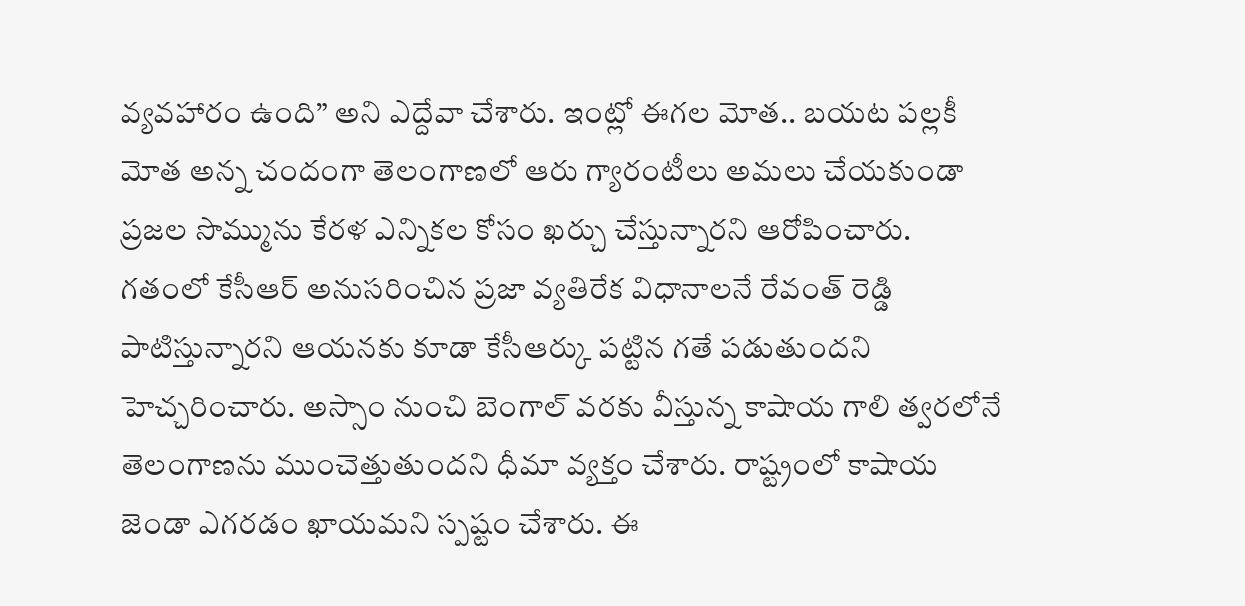వ్యవహారం ఉంది” అని ఎద్దేవా చేశారు. ఇంట్లో ఈగల మోత.. బయట పల్లకీ మోత అన్న చందంగా తెలంగాణలో ఆరు గ్యారంటీలు అమలు చేయకుండా ప్రజల సొమ్మును కేరళ ఎన్నికల కోసం ఖర్చు చేస్తున్నారని ఆరోపించారు.
గతంలో కేసీఆర్ అనుసరించిన ప్రజా వ్యతిరేక విధానాలనే రేవంత్ రెడ్డి పాటిస్తున్నారని ఆయనకు కూడా కేసీఆర్కు పట్టిన గతే పడుతుందని హెచ్చరించారు. అస్సాం నుంచి బెంగాల్ వరకు వీస్తున్న కాషాయ గాలి త్వరలోనే తెలంగాణను ముంచెత్తుతుందని ధీమా వ్యక్తం చేశారు. రాష్ట్రంలో కాషాయ జెండా ఎగరడం ఖాయమని స్పష్టం చేశారు. ఈ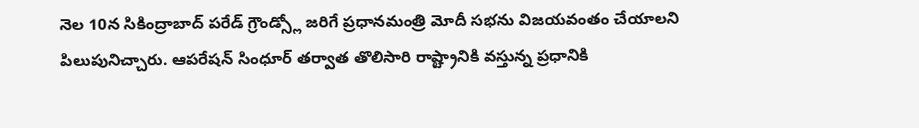నెల 10న సికింద్రాబాద్ పరేడ్ గ్రౌండ్స్లో జరిగే ప్రధానమంత్రి మోదీ సభను విజయవంతం చేయాలని పిలుపునిచ్చారు. ఆపరేషన్ సింధూర్ తర్వాత తొలిసారి రాష్ట్రానికి వస్తున్న ప్రధానికి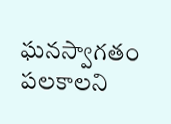ఘనస్వాగతం పలకాలని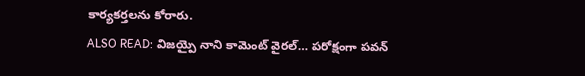కార్యకర్తలను కోరారు.
ALSO READ: విజయ్పై నాని కామెంట్ వైరల్… పరోక్షంగా పవన్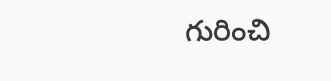గురించి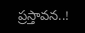ప్రస్తావన..!